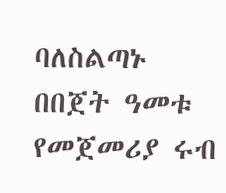ባለስልጣኑ በበጀት ዓመቱ የመጀመሪያ ሩብ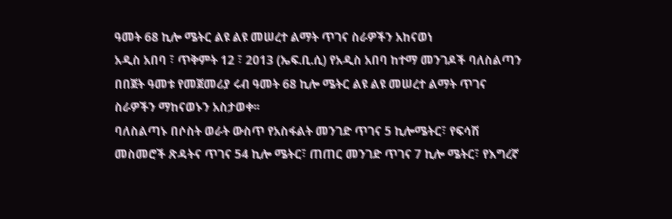ዓመት 68 ኪሎ ሜትር ልዩ ልዩ መሠረተ ልማት ጥገና ስራዎችን አከናወነ
አዲስ አበባ ፣ ጥቅምት 12 ፣ 2013 (ኤፍ.ቢ.ሲ) የአዲስ አበባ ከተማ መንገዶች ባለስልጣን በበጀት ዓመቱ የመጀመሪያ ሩብ ዓመት 68 ኪሎ ሜትር ልዩ ልዩ መሠረተ ልማት ጥገና ስራዎችን ማከናወኑን አስታወቀ፡፡
ባለስልጣኑ በሶስት ወራት ውስጥ የአስፋልት መንገድ ጥገና 5 ኪሎሜትር፣ የፍሳሽ መስመሮች ጽዳትና ጥገና 54 ኪሎ ሜትር፣ ጠጠር መንገድ ጥገና 7 ኪሎ ሜትር፣ የእግረኛ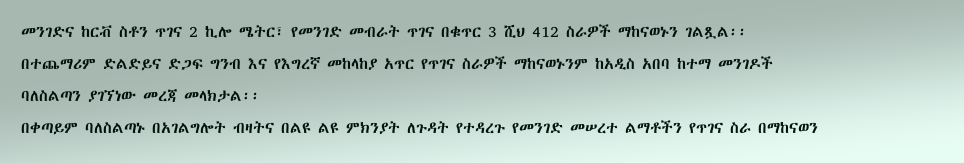መንገድና ከርቭ ስቶን ጥገና 2 ኪሎ ሜትር፣ የመንገድ መብራት ጥገና በቁጥር 3 ሺህ 412 ስራዎች ማከናወኑን ገልጿል፡፡
በተጨማሪም ድልድይና ድጋፍ ግንብ እና የእግረኛ መከላከያ አጥር የጥገና ስራዎች ማከናወኑንም ከአዲስ አበባ ከተማ መንገዶች ባለስልጣን ያገኘነው መረጃ መላክታል፡፡
በቀጣይም ባለስልጣኑ በአገልግሎት ብዛትና በልዩ ልዩ ምክንያት ለጉዳት የተዳረጉ የመንገድ መሠረተ ልማቶችን የጥገና ስራ በማከናወን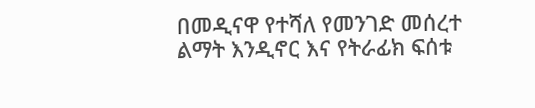በመዲናዋ የተሻለ የመንገድ መሰረተ ልማት እንዲኖር እና የትራፊክ ፍሰቱ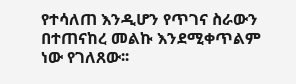የተሳለጠ እንዲሆን የጥገና ስራውን በተጠናከረ መልኩ እንደሚቀጥልም ነው የገለጸው፡፡